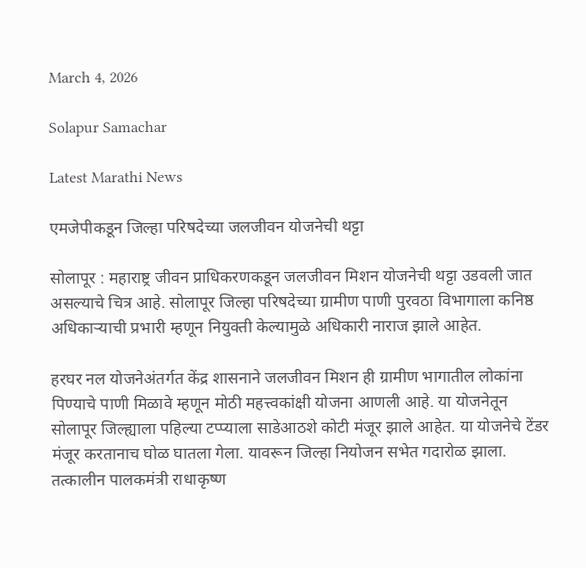March 4, 2026

Solapur Samachar

Latest Marathi News

एमजेपीकडून जिल्हा परिषदेच्या जलजीवन योजनेची थट्टा

सोलापूर : महाराष्ट्र जीवन प्राधिकरणकडून जलजीवन मिशन योजनेची थट्टा उडवली जात असल्याचे चित्र आहे. सोलापूर जिल्हा परिषदेच्या ग्रामीण पाणी पुरवठा विभागाला कनिष्ठ अधिकाऱ्याची प्रभारी म्हणून नियुक्ती केल्यामुळे अधिकारी नाराज झाले आहेत.

हरघर नल योजनेअंतर्गत केंद्र शासनाने जलजीवन मिशन ही ग्रामीण भागातील लोकांना पिण्याचे पाणी मिळावे म्हणून मोठी महत्त्वकांक्षी योजना आणली आहे. या योजनेतून सोलापूर जिल्ह्याला पहिल्या टप्प्याला साडेआठशे कोटी मंजूर झाले आहेत. या योजनेचे टेंडर मंजूर करतानाच घोळ घातला गेला. यावरून जिल्हा नियोजन सभेत गदारोळ झाला. तत्कालीन पालकमंत्री राधाकृष्ण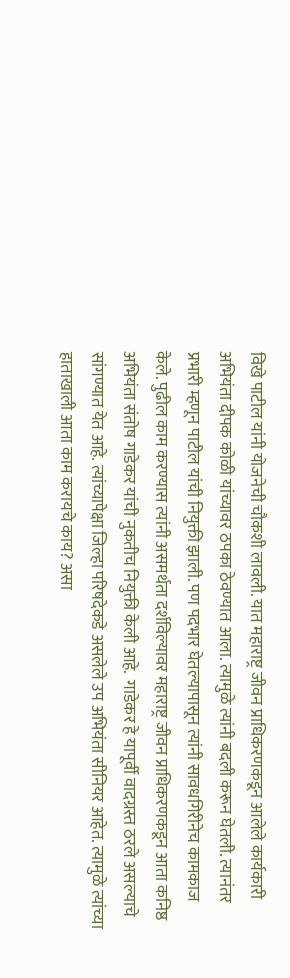विखे पाटील यांनी योजनेची चौकशी लावली. यात महाराष्ट्र जीवन प्राधिकरणकडून आलेले कार्यकारी अभियंता दीपक कोळी यांच्यावर ठपका ठेवण्यात आला. त्यामुळे त्यांनी बदली करून घेतली. त्यानंतर प्रभारी म्हणून पाटील यांची नियुक्ती झाली. पण पदभार घेतल्यापासून त्यांनी सावधगिरीनेच कामकाज केले. पुढील काम करण्यास त्यांनी असमर्थता दर्शविल्यावर महाराष्ट्र जीवन प्राधिकरणकडून आता कनिष्ठ अभियंता संतोष गाडेकर यांची नुकतीच नियुक्ती केली आहे.  गाडेकर हे यापूर्वी वादग्रस्त ठरले असल्याचे सांगण्यात येत आहे. त्यांच्यापेक्षा जिल्हा परिषदेकडे असलेले उप अभियंता सीनियर आहेत. त्यामुळे त्यांच्या हाताखाली आता काम करायचे काय? असा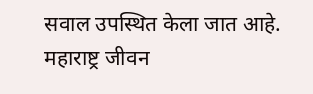सवाल उपस्थित केला जात आहे. महाराष्ट्र जीवन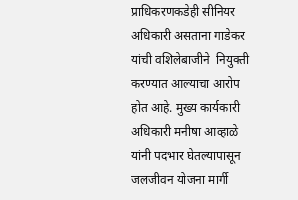प्राधिकरणकडेही सीनियर अधिकारी असताना गाडेकर यांची वशिलेबाजीने  नियुक्ती करण्यात आल्याचा आरोप होत आहे. मुख्य कार्यकारी अधिकारी मनीषा आव्हाळे यांनी पदभार घेतल्यापासून जलजीवन योजना मार्गी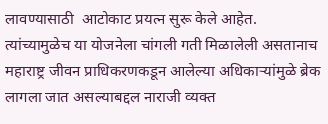लावण्यासाठी  आटोकाट प्रयत्न सुरू केले आहेत.  त्यांच्यामुळेच या योजनेला चांगली गती मिळालेली असतानाच महाराष्ट्र जीवन प्राधिकरणकडून आलेल्या अधिकाऱ्यांमुळे ब्रेक लागला जात असल्याबद्दल नाराजी व्यक्त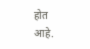होत आहे.